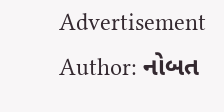Advertisement
Author: નોબત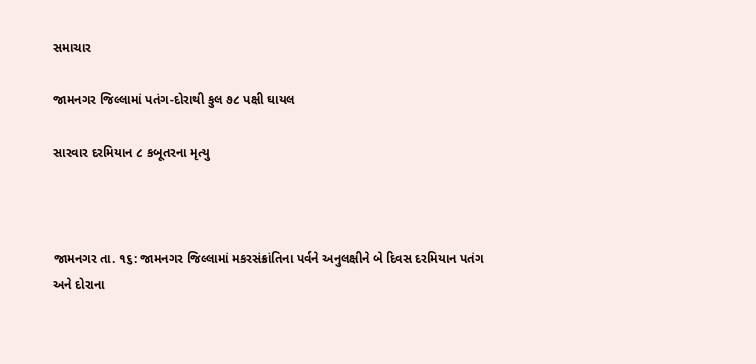સમાચાર

જામનગર જિલ્લામાં પતંગ-દોરાથી કુલ ૭૮ પક્ષી ઘાયલ

સારવાર દરમિયાન ૮ કબૂતરના મૃત્યુ



જામનગર તા. ૧૬: જામનગર જિલ્લામાં મકરસંક્રાંતિના પર્વને અનુલક્ષીને બે દિવસ દરમિયાન પતંગ અને દોરાના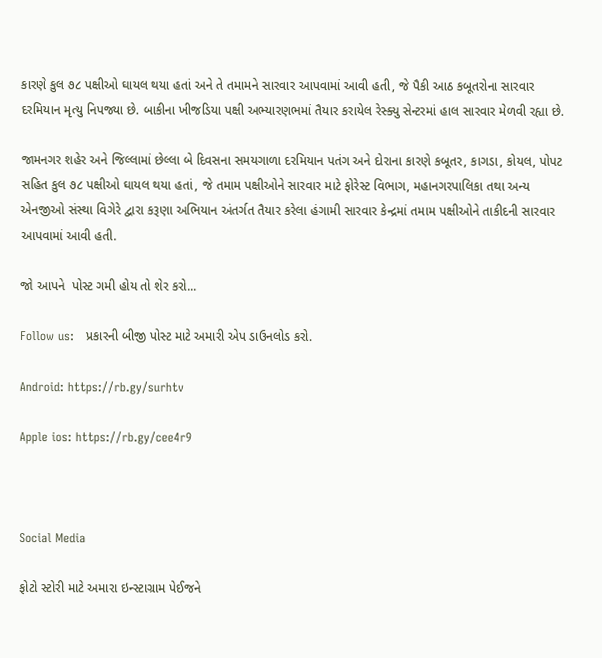કારણે કુલ ૭૮ પક્ષીઓ ઘાયલ થયા હતાં અને તે તમામને સારવાર આપવામાં આવી હતી, જે પૈકી આઠ કબૂતરોના સારવાર દરમિયાન મૃત્યુ નિપજ્યા છે. બાકીના ખીજડિયા પક્ષી અભ્યારણભમાં તૈયાર કરાયેલ રેસ્ક્યુ સેન્ટરમાં હાલ સારવાર મેળવી રહ્યા છે.

જામનગર શહેર અને જિલ્લામાં છેલ્લા બે દિવસના સમયગાળા દરમિયાન પતંગ અને દોરાના કારણે કબૂતર, કાગડા, કોયલ, પોપટ સહિત કુલ ૭૮ પક્ષીઓ ઘાયલ થયા હતાં, જે તમામ પક્ષીઓને સારવાર માટે ફોરેસ્ટ વિભાગ, મહાનગરપાલિકા તથા અન્ય એનજીઓ સંસ્થા વિગેરે દ્વારા કરૂણા અભિયાન અંતર્ગત તૈયાર કરેલા હંગામી સારવાર કેન્દ્રમાં તમામ પક્ષીઓને તાકીદની સારવાર આપવામાં આવી હતી.

જો આપને  પોસ્ટ ગમી હોય તો શેર કરો...

Follow us:   પ્રકારની બીજી પોસ્ટ માટે અમારી એપ ડાઉનલોડ કરો.

Android: https://rb.gy/surhtv

Apple ios: https://rb.gy/cee4r9



Social Media

ફોટો સ્ટોરી માટે અમારા ઇન્સ્ટાગ્રામ પેઈજને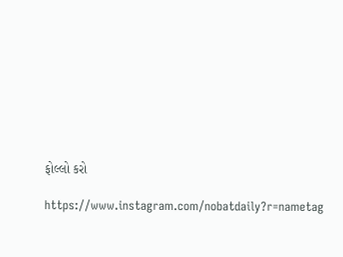ફોલ્લો કરો

https://www.instagram.com/nobatdaily?r=nametag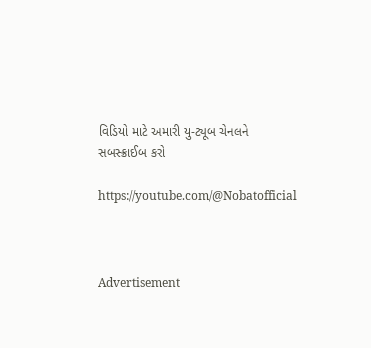વિડિયો માટે અમારી યુ-ટ્યૂબ ચેનલને સબસ્ક્રાઈબ કરો

https://youtube.com/@Nobatofficial



Advertisement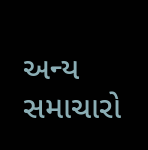અન્ય સમાચારો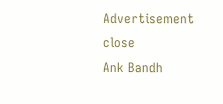Advertisement
close
Ank Bandh